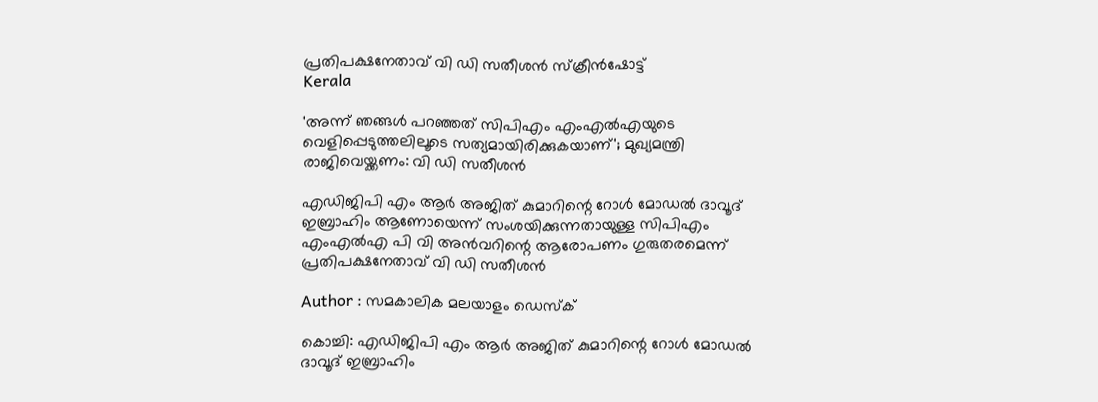പ്രതിപക്ഷനേതാവ് വി ഡി സതീശന്‍ സ്ക്രീൻഷോട്ട്
Kerala

'അന്ന് ഞങ്ങള്‍ പറഞ്ഞത് സിപിഎം എംഎല്‍എയുടെ വെളിപ്പെടുത്തലിലൂടെ സത്യമായിരിക്കുകയാണ്'; മുഖ്യമന്ത്രി രാജിവെയ്ക്കണം: വി ഡി സതീശന്‍

എഡിജിപി എം ആര്‍ അജിത് കുമാറിന്റെ റോള്‍ മോഡല്‍ ദാവൂദ് ഇബ്രാഹിം ആണോയെന്ന് സംശയിക്കുന്നതായുള്ള സിപിഎം എംഎല്‍എ പി വി അന്‍വറിന്റെ ആരോപണം ഗുരുതരമെന്ന് പ്രതിപക്ഷനേതാവ് വി ഡി സതീശന്‍

Author : സമകാലിക മലയാളം ഡെസ്ക്

കൊച്ചി: എഡിജിപി എം ആര്‍ അജിത് കുമാറിന്റെ റോള്‍ മോഡല്‍ ദാവൂദ് ഇബ്രാഹിം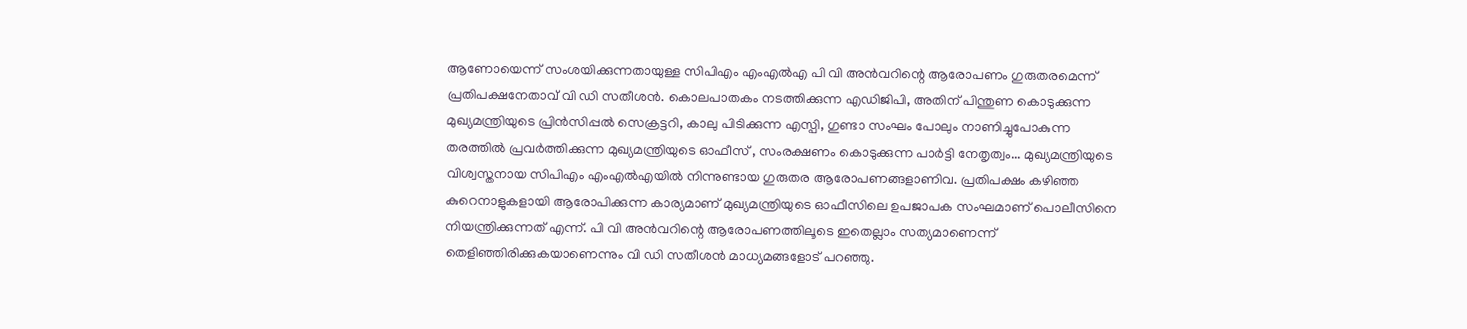ആണോയെന്ന് സംശയിക്കുന്നതായുള്ള സിപിഎം എംഎല്‍എ പി വി അന്‍വറിന്റെ ആരോപണം ഗുരുതരമെന്ന് പ്രതിപക്ഷനേതാവ് വി ഡി സതീശന്‍. കൊലപാതകം നടത്തിക്കുന്ന എഡിജിപി, അതിന് പിന്തുണ കൊടുക്കുന്ന മുഖ്യമന്ത്രിയുടെ പ്രിന്‍സിപ്പല്‍ സെക്രട്ടറി, കാലു പിടിക്കുന്ന എസ്പി, ഗുണ്ടാ സംഘം പോലും നാണിച്ചുപോകുന്ന തരത്തില്‍ പ്രവര്‍ത്തിക്കുന്ന മുഖ്യമന്ത്രിയുടെ ഓഫീസ് , സംരക്ഷണം കൊടുക്കുന്ന പാര്‍ട്ടി നേതൃത്വം... മുഖ്യമന്ത്രിയുടെ വിശ്വസ്തനായ സിപിഎം എംഎല്‍എയില്‍ നിന്നുണ്ടായ ഗുരുതര ആരോപണങ്ങളാണിവ. പ്രതിപക്ഷം കഴിഞ്ഞ കുറെനാളുകളായി ആരോപിക്കുന്ന കാര്യമാണ് മുഖ്യമന്ത്രിയുടെ ഓഫീസിലെ ഉപജാപക സംഘമാണ് പൊലീസിനെ നിയന്ത്രിക്കുന്നത് എന്ന്. പി വി അന്‍വറിന്റെ ആരോപണത്തിലൂടെ ഇതെല്ലാം സത്യമാണെന്ന് തെളിഞ്ഞിരിക്കുകയാണെന്നും വി ഡി സതീശന്‍ മാധ്യമങ്ങളോട് പറഞ്ഞു.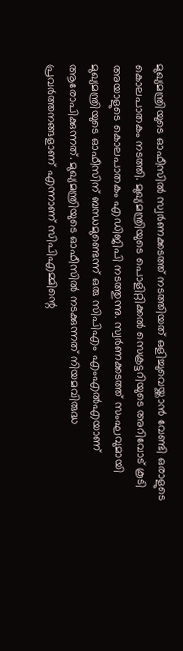മുഖ്യമന്ത്രിയുടെ ഓഫീസില്‍ സ്വര്‍ണക്കടത്ത് നടത്തിയത് ഒളിച്ചുവെയ്ക്കാന്‍ വേണ്ടി ഒരാളുടെ കൊലപാതകം നടത്തി. മുഖ്യമന്ത്രിയുടെ പൊളിറ്റിക്കല്‍ സെക്രട്ടറിയുടെ അറിവോട് കൂടി അയാളുടെ കൊലപാതകം എഡിജിപി നടത്തുന്നു. സ്വര്‍ണക്കടത്ത് സംഘവുമായി മുഖ്യമന്ത്രിയുടെ ഓഫീസിന് ബന്ധമുണ്ടെന്ന് ഒരു സിപിഎം എംഎല്‍എയാണ് ആരോപിക്കുന്നത്. മുഖ്യമന്ത്രിയുടെ ഓഫീസില്‍ നടക്കുന്നത് നിയമവിരുദ്ധ പ്രവര്‍ത്തനങ്ങളാണ് എന്നാണ് സിപിഎമ്മിന്റെ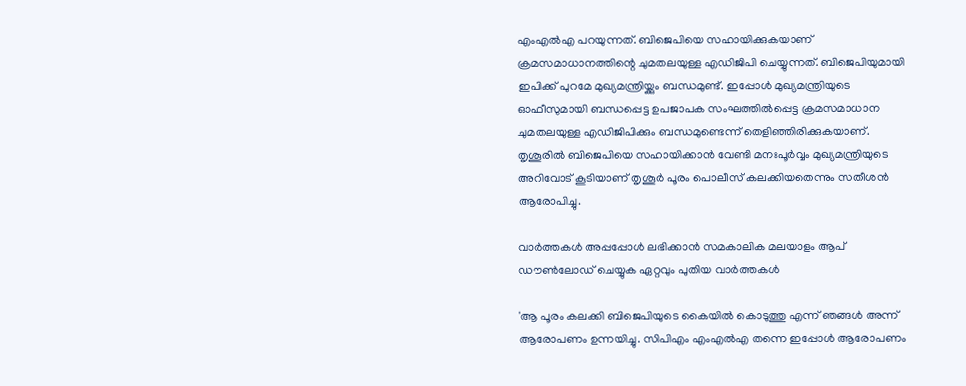എംഎല്‍എ പറയുന്നത്. ബിജെപിയെ സഹായിക്കുകയാണ് ക്രമസമാധാനത്തിന്റെ ചുമതലയുള്ള എഡിജിപി ചെയ്യുന്നത്. ബിജെപിയുമായി ഇപിക്ക് പുറമേ മുഖ്യമന്ത്രിയ്ക്കും ബന്ധമുണ്ട്. ഇപ്പോള്‍ മുഖ്യമന്ത്രിയുടെ ഓഫീസുമായി ബന്ധപ്പെട്ട ഉപജാപക സംഘത്തില്‍പ്പെട്ട ക്രമസമാധാന ചുമതലയുള്ള എഡിജിപിക്കും ബന്ധമുണ്ടെന്ന് തെളിഞ്ഞിരിക്കുകയാണ്. തൃശൂരില്‍ ബിജെപിയെ സഹായിക്കാന്‍ വേണ്ടി മനഃപൂര്‍വ്വം മുഖ്യമന്ത്രിയുടെ അറിവോട് കൂടിയാണ് തൃശൂര്‍ പൂരം പൊലീസ് കലക്കിയതെന്നും സതീശന്‍ ആരോപിച്ചു.

വാര്‍ത്തകള്‍ അപ്പപ്പോള്‍ ലഭിക്കാന്‍ സമകാലിക മലയാളം ആപ് ഡൗണ്‍ലോഡ് ചെയ്യുക ഏറ്റവും പുതിയ വാര്‍ത്തകള്‍

'ആ പൂരം കലക്കി ബിജെപിയുടെ കൈയില്‍ കൊടുത്തു എന്ന് ഞങ്ങള്‍ അന്ന് ആരോപണം ഉന്നയിച്ചു. സിപിഎം എംഎല്‍എ തന്നെ ഇപ്പോള്‍ ആരോപണം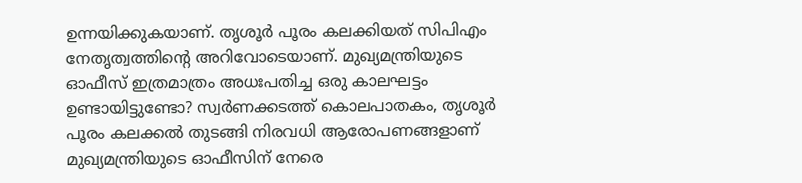ഉന്നയിക്കുകയാണ്. തൃശൂര്‍ പൂരം കലക്കിയത് സിപിഎം നേതൃത്വത്തിന്റെ അറിവോടെയാണ്. മുഖ്യമന്ത്രിയുടെ ഓഫീസ് ഇത്രമാത്രം അധഃപതിച്ച ഒരു കാലഘട്ടം ഉണ്ടായിട്ടുണ്ടോ? സ്വര്‍ണക്കടത്ത് കൊലപാതകം, തൃശൂര്‍ പൂരം കലക്കല്‍ തുടങ്ങി നിരവധി ആരോപണങ്ങളാണ് മുഖ്യമന്ത്രിയുടെ ഓഫീസിന് നേരെ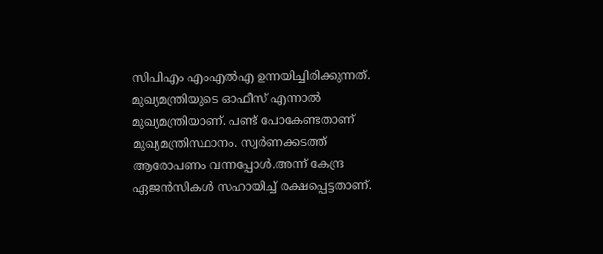സിപിഎം എംഎല്‍എ ഉന്നയിച്ചിരിക്കുന്നത്. മുഖ്യമന്ത്രിയുടെ ഓഫീസ് എന്നാല്‍ മുഖ്യമന്ത്രിയാണ്. പണ്ട് പോകേണ്ടതാണ് മുഖ്യമന്ത്രിസ്ഥാനം. സ്വര്‍ണക്കടത്ത് ആരോപണം വന്നപ്പോള്‍.അന്ന് കേന്ദ്ര ഏജന്‍സികള്‍ സഹായിച്ച് രക്ഷപ്പെട്ടതാണ്.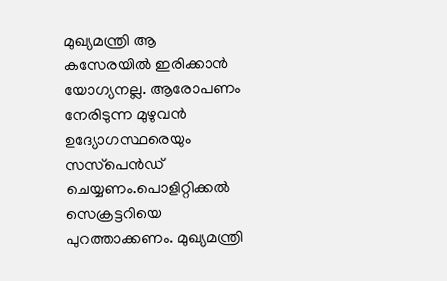മുഖ്യമന്ത്രി ആ കസേരയില്‍ ഇരിക്കാന്‍ യോഗ്യനല്ല. ആരോപണം നേരിടുന്ന മുഴുവന്‍ ഉദ്യോഗസ്ഥരെയും സസ്‌പെന്‍ഡ് ചെയ്യണം.പൊളിറ്റിക്കല്‍ സെക്രട്ടറിയെ പുറത്താക്കണം. മുഖ്യമന്ത്രി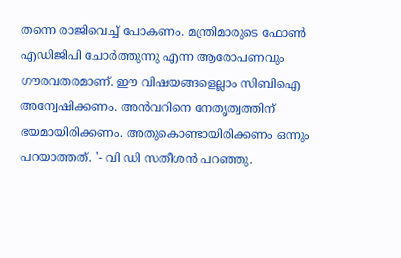തന്നെ രാജിവെച്ച് പോകണം. മന്ത്രിമാരുടെ ഫോണ്‍ എഡിജിപി ചോര്‍ത്തുന്നു എന്ന ആരോപണവും ഗൗരവതരമാണ്. ഈ വിഷയങ്ങളെല്ലാം സിബിഐ അന്വേഷിക്കണം. അന്‍വറിനെ നേതൃത്വത്തിന് ഭയമായിരിക്കണം. അതുകൊണ്ടായിരിക്കണം ഒന്നും പറയാത്തത്. '- വി ഡി സതീശന്‍ പറഞ്ഞു.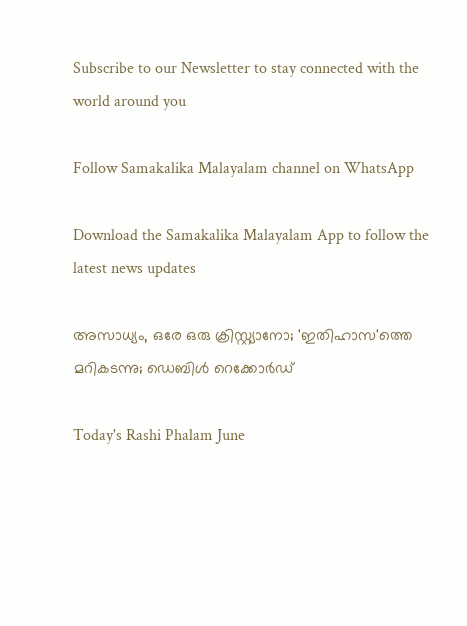Subscribe to our Newsletter to stay connected with the world around you

Follow Samakalika Malayalam channel on WhatsApp

Download the Samakalika Malayalam App to follow the latest news updates

അസാധ്യം, ഒരേ ഒരു ക്രിസ്റ്റ്യാനോ; 'ഇതിഹാസ'ത്തെ മറികടന്നു; ഡെബിള്‍ റെക്കോര്‍ഡ്

Today's Rashi Phalam June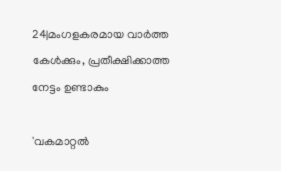24|മംഗളകരമായ വാർത്ത കേൾക്കും, പ്രതീക്ഷിക്കാത്ത നേട്ടം ഉണ്ടാകും

'വകമാറ്റല്‍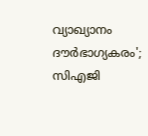വ്യാഖ്യാനം ദൗര്‍ഭാഗ്യകരം'; സിഎജി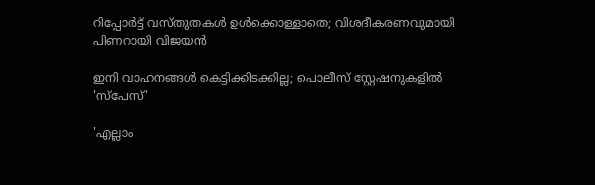റിപ്പോര്‍ട്ട് വസ്തുതകള്‍ ഉള്‍ക്കൊള്ളാതെ; വിശദീകരണവുമായി പിണറായി വിജയന്‍

ഇനി വാഹനങ്ങള്‍ കെട്ടിക്കിടക്കില്ല; പൊലീസ് സ്റ്റേഷനുകളില്‍ 'സ്പേസ്'

'എല്ലാം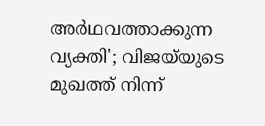അര്‍ഥവത്താക്കുന്ന വ്യക്തി'; വിജയ്‌യുടെ മുഖത്ത് നിന്ന്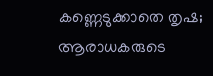കണ്ണെടുക്കാതെ തൃഷ; ആരാധകരുടെ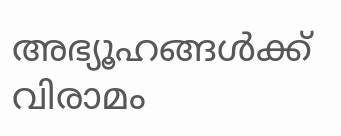അഭ്യൂഹങ്ങള്‍ക്ക് വിരാമം